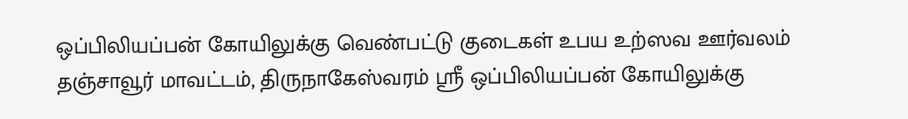ஒப்பிலியப்பன் கோயிலுக்கு வெண்பட்டு குடைகள் உபய உற்ஸவ ஊர்வலம்
தஞ்சாவூர் மாவட்டம், திருநாகேஸ்வரம் ஸ்ரீ ஒப்பிலியப்பன் கோயிலுக்கு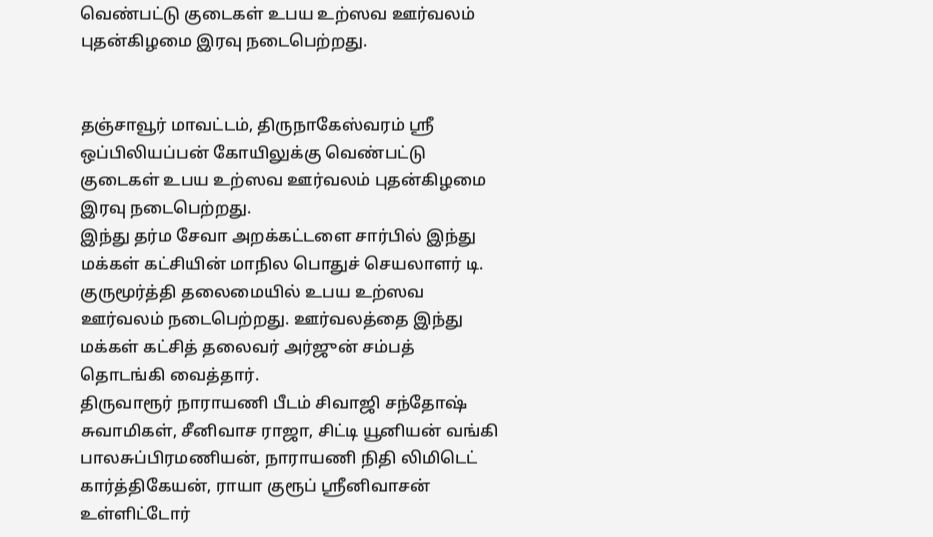வெண்பட்டு குடைகள் உபய உற்ஸவ ஊர்வலம் புதன்கிழமை இரவு நடைபெற்றது.


தஞ்சாவூர் மாவட்டம், திருநாகேஸ்வரம் ஸ்ரீ ஒப்பிலியப்பன் கோயிலுக்கு வெண்பட்டு குடைகள் உபய உற்ஸவ ஊர்வலம் புதன்கிழமை இரவு நடைபெற்றது.
இந்து தர்ம சேவா அறக்கட்டளை சார்பில் இந்து மக்கள் கட்சியின் மாநில பொதுச் செயலாளர் டி. குருமூர்த்தி தலைமையில் உபய உற்ஸவ ஊர்வலம் நடைபெற்றது. ஊர்வலத்தை இந்து மக்கள் கட்சித் தலைவர் அர்ஜுன் சம்பத் தொடங்கி வைத்தார்.
திருவாரூர் நாராயணி பீடம் சிவாஜி சந்தோஷ் சுவாமிகள், சீனிவாச ராஜா, சிட்டி யூனியன் வங்கி பாலசுப்பிரமணியன், நாராயணி நிதி லிமிடெட் கார்த்திகேயன், ராயா குரூப் ஸ்ரீனிவாசன் உள்ளிட்டோர்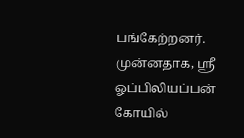பங்கேற்றனர்.
முன்னதாக, ஸ்ரீ ஓப்பிலியப்பன் கோயில்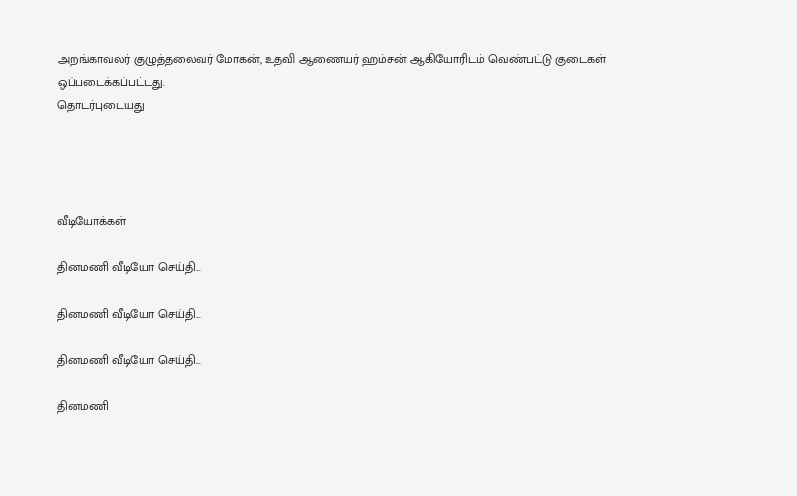அறங்காவலர் குழுத்தலைவர் மோகன், உதவி ஆணையர் ஹம்சன் ஆகியோரிடம் வெண்பட்டு குடைகள் ஒப்படைக்கப்பட்டது.
தொடர்புடையது




வீடியோக்கள்

தினமணி வீடியோ செய்தி...

தினமணி வீடியோ செய்தி...

தினமணி வீடியோ செய்தி...

தினமணி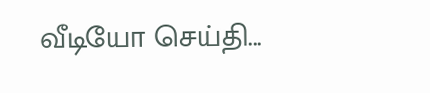வீடியோ செய்தி...